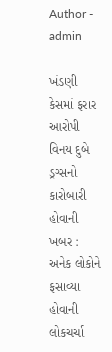Author - admin

ખંડણી કેસમાં ફરાર આરોપી વિનય દુબે ડ્રગ્સનો કારોબારી હોવાની ખબર : અનેક લોકોને ફસાવ્યા હોવાની લોકચર્ચા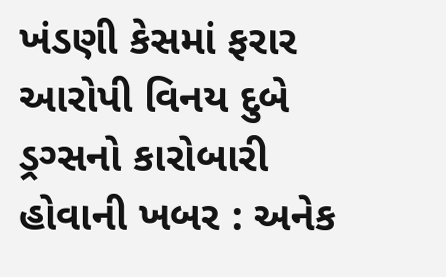ખંડણી કેસમાં ફરાર આરોપી વિનય દુબે ડ્રગ્સનો કારોબારી હોવાની ખબર : અનેક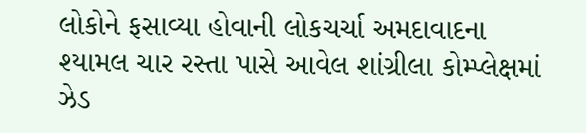લોકોને ફસાવ્યા હોવાની લોકચર્ચા અમદાવાદના શ્યામલ ચાર રસ્તા પાસે આવેલ શાંગ્રીલા કોમ્પ્લેક્ષમાં ઝેડ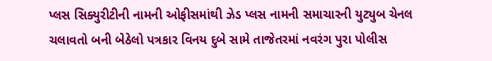પ્લસ સિક્યુરીટીની નામની ઓફીસમાંથી ઝેડ પ્લસ નામની સમાચારની યુટ્યુબ ચેનલ ચલાવતો બની બેઠેલો પત્રકાર વિનય દુબે સામે તાજેતરમાં નવરંગ પુરા પોલીસ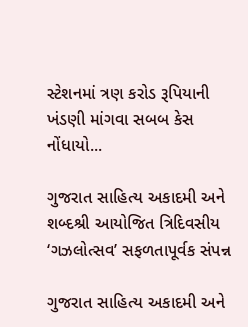સ્ટેશનમાં ત્રણ કરોડ રૂપિયાની ખંડણી માંગવા સબબ કેસ નોંધાયો...

ગુજરાત સાહિત્ય અકાદમી અને શબ્દશ્રી આયોજિત ત્રિદિવસીય ‘ગઝલોત્સવ’ સફળતાપૂર્વક સંપન્ન

ગુજરાત સાહિત્ય અકાદમી અને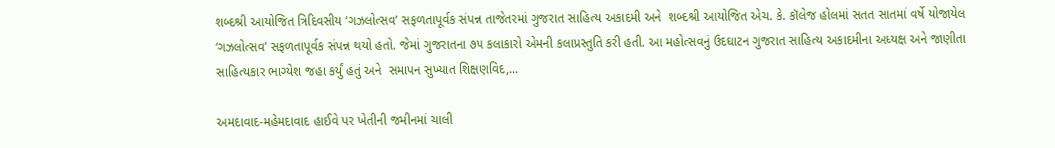શબ્દશ્રી આયોજિત ત્રિદિવસીય ‘ગઝલોત્સવ’ સફળતાપૂર્વક સંપન્ન તાજેતરમાં ગુજરાત સાહિત્ય અકાદમી અને  શબ્દશ્રી આયોજિત એચ. કે. કૉલેજ હોલમાં સતત સાતમાં વર્ષે યોજાયેલ ‘ગઝલોત્સવ’ સફળતાપૂર્વક સંપન્ન થયો હતો. જેમાં ગુજરાતના ૭૫ કલાકારો એમની કલાપ્રસ્તુતિ કરી હતી. આ મહોત્સવનું ઉદઘાટન ગુજરાત સાહિત્ય અકાદમીના અધ્યક્ષ અને જાણીતા સાહિત્યકાર ભાગ્યેશ જહા કર્યું હતું અને  સમાપન સુખ્યાત શિક્ષણવિદ,...

અમદાવાદ-મહેમદાવાદ હાઈવે પર ખેતીની જમીનમાં ચાલી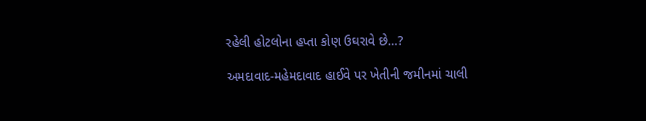રહેલી હોટલોના હપ્તા કોણ ઉઘરાવે છે…?

અમદાવાદ-મહેમદાવાદ હાઈવે પર ખેતીની જમીનમાં ચાલી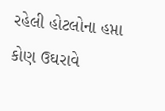રહેલી હોટલોના હપ્તા કોણ ઉઘરાવે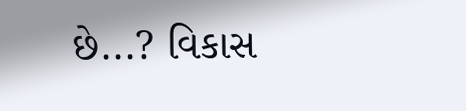છે...? વિકાસ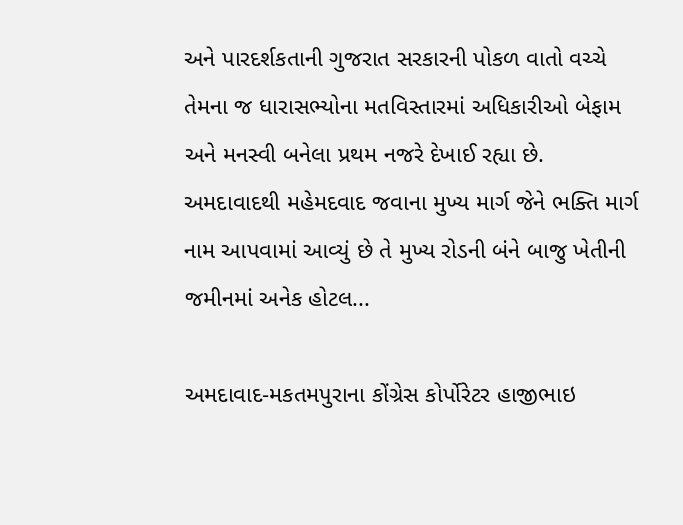અને પારદર્શકતાની ગુજરાત સરકારની પોકળ વાતો વચ્ચે તેમના જ ધારાસભ્યોના મતવિસ્તારમાં અધિકારીઓ બેફામ અને મનસ્વી બનેલા પ્રથમ નજરે દેખાઈ રહ્યા છે. અમદાવાદથી મહેમદવાદ જવાના મુખ્ય માર્ગ જેને ભક્તિ માર્ગ નામ આપવામાં આવ્યું છે તે મુખ્ય રોડની બંને બાજુ ખેતીની જમીનમાં અનેક હોટલ...

અમદાવાદ-મકતમપુરાના કોંગ્રેસ કોર્પોરેટર હાજીભાઇ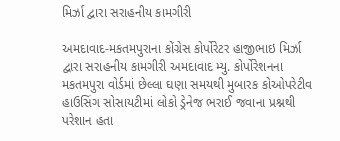મિર્ઝા દ્વારા સરાહનીય કામગીરી

અમદાવાદ-મકતમપુરાના કોંગ્રેસ કોર્પોરેટર હાજીભાઇ મિર્ઝા દ્વારા સરાહનીય કામગીરી અમદાવાદ મ્યુ. કોર્પોરેશનના મકતમપુરા વોર્ડમાં છેલ્લા ઘણા સમયથી મુબારક કોઓપરેટીવ હાઉસિંગ સોસાયટીમાં લોકો ડ્રેનેજ ભરાઈ જવાના પ્રશ્નથી પરેશાન હતા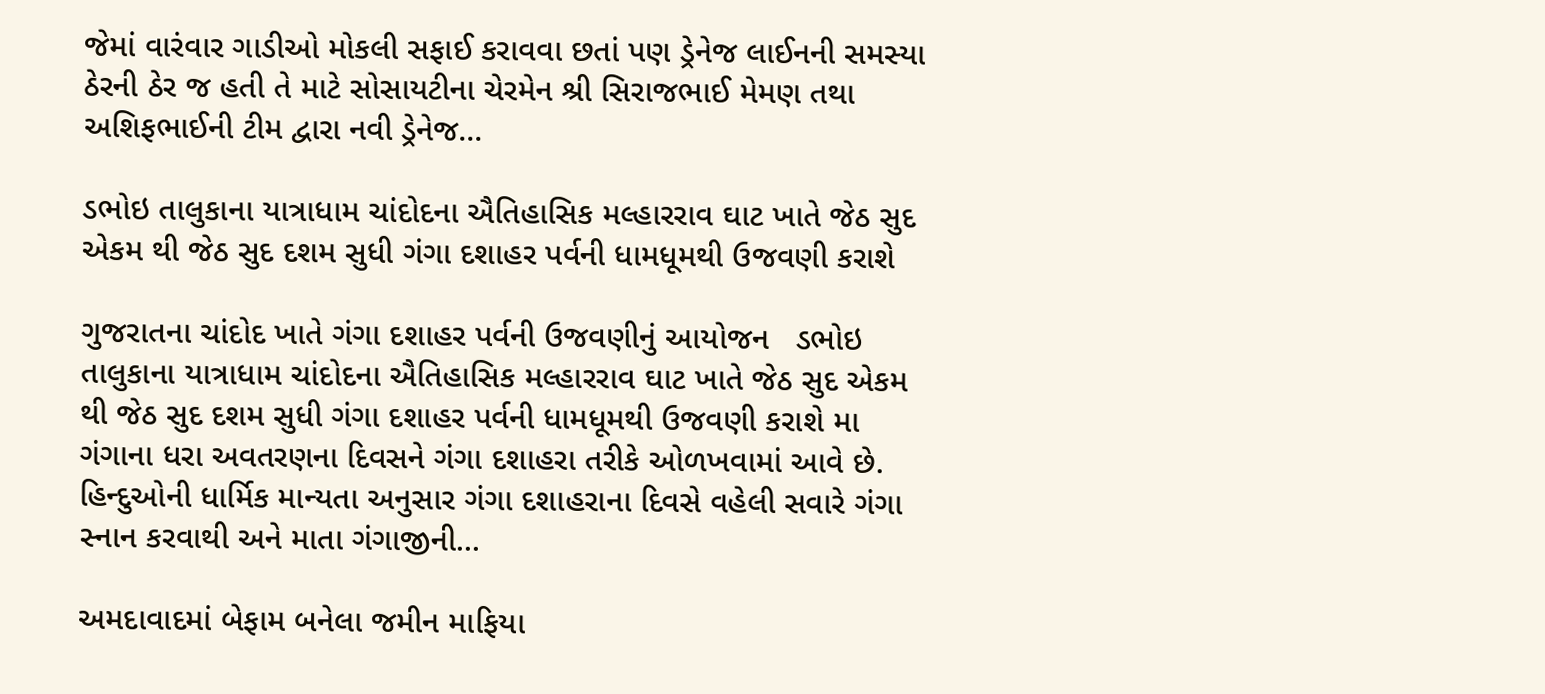જેમાં વારંવાર ગાડીઓ મોકલી સફાઈ કરાવવા છતાં પણ ડ્રેનેજ લાઈનની સમસ્યા ઠેરની ઠેર જ હતી તે માટે સોસાયટીના ચેરમેન શ્રી સિરાજભાઈ મેમણ તથા અશિફભાઈની ટીમ દ્વારા નવી ડ્રેનેજ...

ડભોઇ તાલુકાના યાત્રાધામ ચાંદોદના ઐતિહાસિક મલ્હારરાવ ઘાટ ખાતે જેઠ સુદ એકમ થી જેઠ સુદ દશમ સુધી ગંગા દશાહર પર્વની ધામધૂમથી ઉજવણી કરાશે

ગુજરાતના ચાંદોદ ખાતે ગંગા દશાહર પર્વની ઉજવણીનું આયોજન   ડભોઇ તાલુકાના યાત્રાધામ ચાંદોદના ઐતિહાસિક મલ્હારરાવ ઘાટ ખાતે જેઠ સુદ એકમ થી જેઠ સુદ દશમ સુધી ગંગા દશાહર પર્વની ધામધૂમથી ઉજવણી કરાશે મા ગંગાના ધરા અવતરણના દિવસને ગંગા દશાહરા તરીકે ઓળખવામાં આવે છે. હિન્દુઓની ધાર્મિક માન્યતા અનુસાર ગંગા દશાહરાના દિવસે વહેલી સવારે ગંગા સ્નાન કરવાથી અને માતા ગંગાજીની...

અમદાવાદમાં બેફામ બનેલા જમીન માફિયા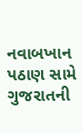નવાબખાન પઠાણ સામે ગુજરાતની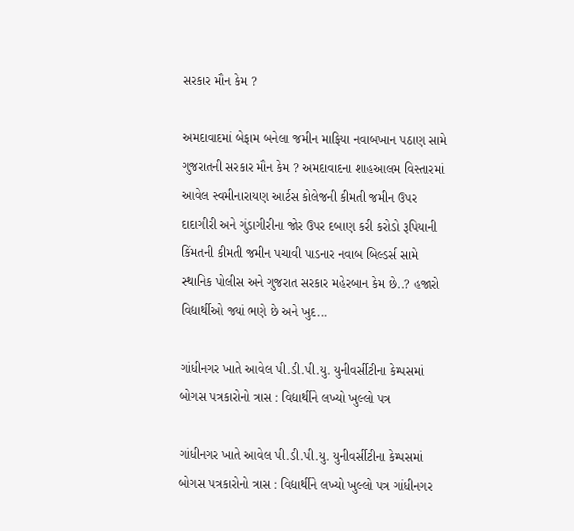સરકાર મૌન કેમ ?

અમદાવાદમાં બેફામ બનેલા જમીન માફિયા નવાબખાન પઠાણ સામે ગુજરાતની સરકાર મૌન કેમ ? અમદાવાદના શાહઆલમ વિસ્તારમાં આવેલ સ્વમીનારાયણ આર્ટસ કોલેજની કીમતી જમીન ઉપર દાદાગીરી અને ગુંડાગીરીના જોર ઉપર દબાણ કરી કરોડો રૂપિયાની કિંમતની કીમતી જમીન પચાવી પાડનાર નવાબ બિલ્ડર્સ સામે સ્થાનિક પોલીસ અને ગુજરાત સરકાર મહેરબાન કેમ છે..? હજારો વિદ્યાર્થીઓ જ્યાં ભણે છે અને ખુદ...

ગાંધીનગર ખાતે આવેલ પી.ડી.પી.યુ. યુનીવર્સીટીના કેમ્પસમાં બોગસ પત્રકારોનો ત્રાસ : વિદ્યાર્થીને લખ્યો ખુલ્લો પત્ર

ગાંધીનગર ખાતે આવેલ પી.ડી.પી.યુ. યુનીવર્સીટીના કેમ્પસમાં બોગસ પત્રકારોનો ત્રાસ : વિદ્યાર્થીને લખ્યો ખુલ્લો પત્ર ગાંધીનગર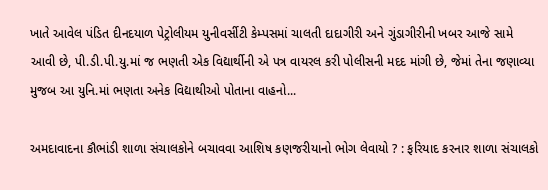ખાતે આવેલ પંડિત દીનદયાળ પેટ્રોલીયમ યુનીવર્સીટી કેમ્પસમાં ચાલતી દાદાગીરી અને ગુંડાગીરીની ખબર આજે સામે આવી છે, પી.ડી.પી.યુ.માં જ ભણતી એક વિદ્યાર્થીની એ પત્ર વાયરલ કરી પોલીસની મદદ માંગી છે, જેમાં તેના જણાવ્યા મુજબ આ યુનિ.માં ભણતા અનેક વિદ્યાથીઓ પોતાના વાહનો...

અમદાવાદના કૌભાંડી શાળા સંચાલકોને બચાવવા આશિષ કણજરીયાનો ભોગ લેવાયો ? : ફરિયાદ કરનાર શાળા સંચાલકો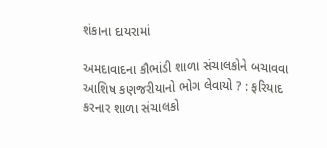શંકાના દાયરામાં

અમદાવાદના કૌભાંડી શાળા સંચાલકોને બચાવવા આશિષ કણજરીયાનો ભોગ લેવાયો ? : ફરિયાદ કરનાર શાળા સંચાલકો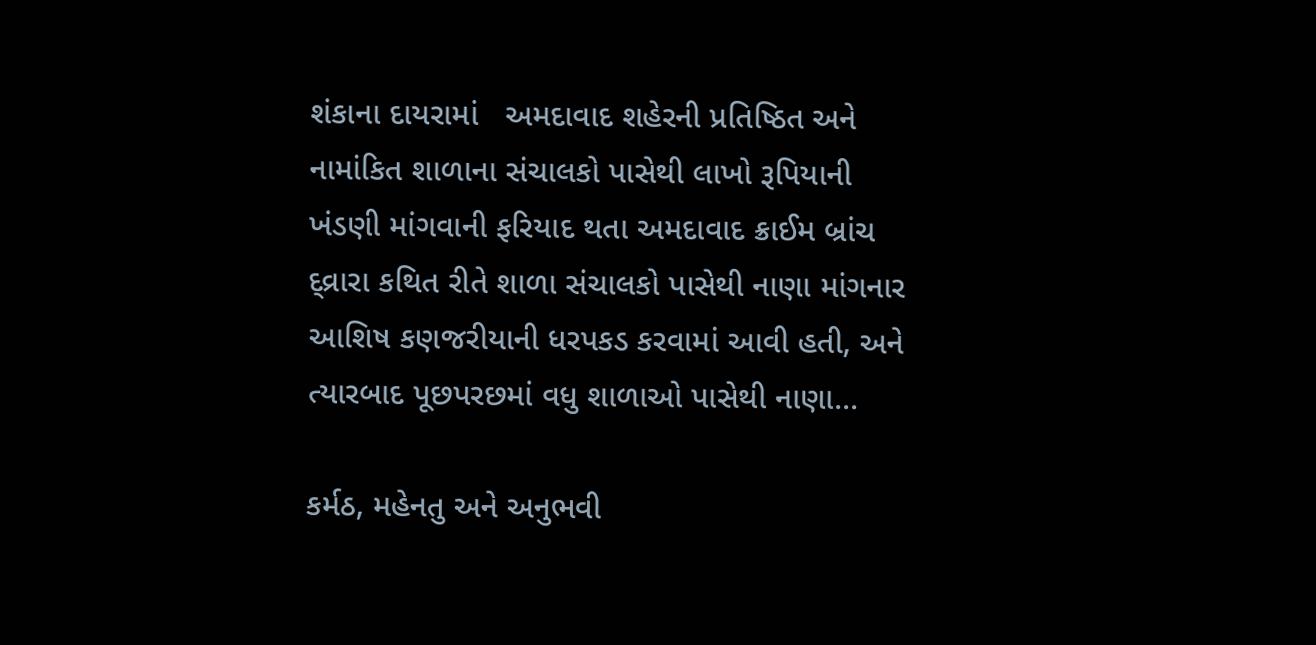શંકાના દાયરામાં   અમદાવાદ શહેરની પ્રતિષ્ઠિત અને નામાંકિત શાળાના સંચાલકો પાસેથી લાખો રૂપિયાની ખંડણી માંગવાની ફરિયાદ થતા અમદાવાદ ક્રાઈમ બ્રાંચ દ્વ્રારા કથિત રીતે શાળા સંચાલકો પાસેથી નાણા માંગનાર આશિષ કણજરીયાની ધરપકડ કરવામાં આવી હતી, અને ત્યારબાદ પૂછપરછમાં વધુ શાળાઓ પાસેથી નાણા...

કર્મઠ, મહેનતુ અને અનુભવી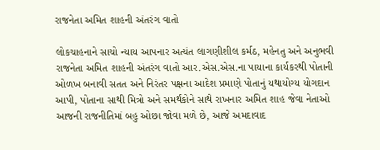રાજનેતા અમિત શાહની અંતરંગ વાતો

લોકચાહનાને સાચો ન્યાય આપનાર અત્યંત લાગણીશીલ કર્મઠ, મહેનતુ અને અનુભવી રાજનેતા અમિત શાહની અંતરંગ વાતો આર.એસ.એસ.ના પાયાના કાર્યકરથી પોતાની ઓળખ બનાવી સતત અને નિરંતર પક્ષના આદેશ પ્રમાણે પોતાનું યથાયોગ્ય યોગદાન આપી, પોતાના સાથી મિત્રો અને સમર્થકોને સાથે રાખનાર અમિત શાહ જેવા નેતાઓ આજની રાજનીતિમાં બહુ ઓછા જોવા મળે છે, આજે અમદાવાદ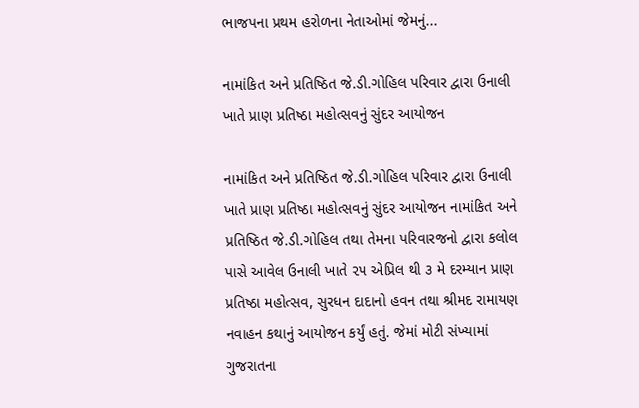ભાજપના પ્રથમ હરોળના નેતાઓમાં જેમનું...

નામાંકિત અને પ્રતિષ્ઠિત જે.ડી.ગોહિલ પરિવાર દ્વારા ઉનાલી ખાતે પ્રાણ પ્રતિષ્ઠા મહોત્સવનું સુંદર આયોજન

નામાંકિત અને પ્રતિષ્ઠિત જે.ડી.ગોહિલ પરિવાર દ્વારા ઉનાલી ખાતે પ્રાણ પ્રતિષ્ઠા મહોત્સવનું સુંદર આયોજન નામાંકિત અને પ્રતિષ્ઠિત જે.ડી.ગોહિલ તથા તેમના પરિવારજનો દ્વારા કલોલ પાસે આવેલ ઉનાલી ખાતે ૨૫ એપ્રિલ થી ૩ મે દરમ્યાન પ્રાણ પ્રતિષ્ઠા મહોત્સવ, સુરધન દાદાનો હવન તથા શ્રીમદ રામાયણ નવાહન કથાનું આયોજન કર્યું હતું. જેમાં મોટી સંખ્યામાં ગુજરાતના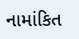નામાંકિત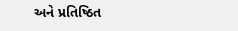અને પ્રતિષ્ઠિત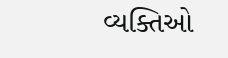વ્યક્તિઓ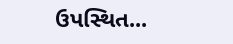ઉપસ્થિત...